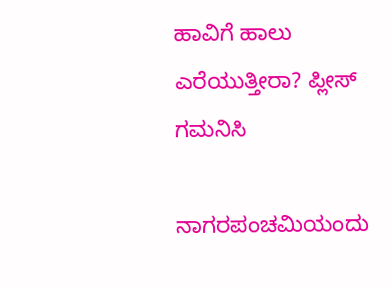ಹಾವಿಗೆ ಹಾಲು ಎರೆಯುತ್ತೀರಾ? ಪ್ಲೀಸ್ ಗಮನಿಸಿ

ನಾಗರಪಂಚಮಿಯಂದು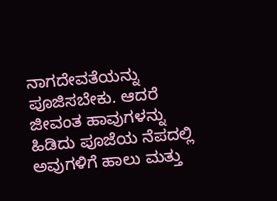ನಾಗದೇವತೆಯನ್ನು ಪೂಜಿಸಬೇಕು. ಆದರೆ ಜೀವಂತ ಹಾವುಗಳನ್ನು ಹಿಡಿದು ಪೂಜೆಯ ನೆಪದಲ್ಲಿ ಅವುಗಳಿಗೆ ಹಾಲು ಮತ್ತು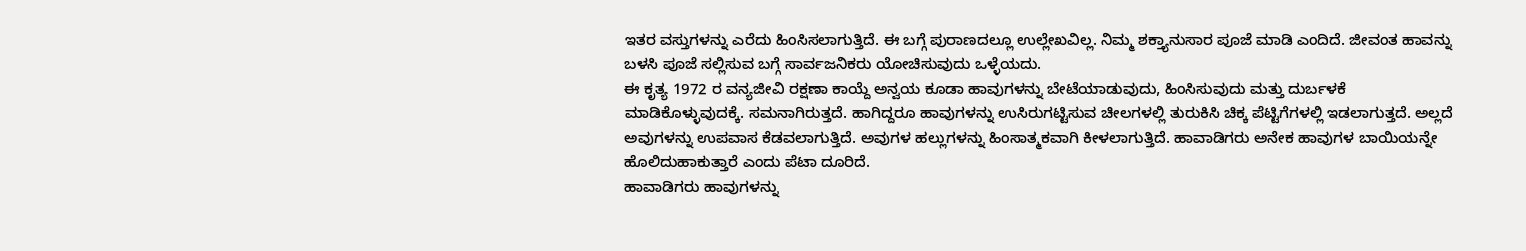ಇತರ ವಸ್ತುಗಳನ್ನು ಎರೆದು ಹಿಂಸಿಸಲಾಗುತ್ತಿದೆ. ಈ ಬಗ್ಗೆ ಪುರಾಣದಲ್ಲೂ ಉಲ್ಲೇಖವಿಲ್ಲ. ನಿಮ್ಮ ಶಕ್ತ್ಯಾನುಸಾರ ಪೂಜೆ ಮಾಡಿ ಎಂದಿದೆ. ಜೀವಂತ ಹಾವನ್ನು ಬಳಸಿ ಪೂಜೆ ಸಲ್ಲಿಸುವ ಬಗ್ಗೆ ಸಾರ್ವಜನಿಕರು ಯೋಚಿಸುವುದು ಒಳ್ಳೆಯದು.
ಈ ಕೃತ್ಯ 1972 ರ ವನ್ಯಜೀವಿ ರಕ್ಷಣಾ ಕಾಯ್ದೆ ಅನ್ವಯ ಕೂಡಾ ಹಾವುಗಳನ್ನು ಬೇಟೆಯಾಡುವುದು, ಹಿಂಸಿಸುವುದು ಮತ್ತು ದುರ್ಬಳಕೆ ಮಾಡಿಕೊಳ್ಳುವುದಕ್ಕೆ. ಸಮನಾಗಿರುತ್ತದೆ. ಹಾಗಿದ್ದರೂ ಹಾವುಗಳನ್ನು ಉಸಿರುಗಟ್ಟಿಸುವ ಚೀಲಗಳಲ್ಲಿ ತುರುಕಿಸಿ ಚಿಕ್ಕ ಪೆಟ್ಟಿಗೆಗಳಲ್ಲಿ ಇಡಲಾಗುತ್ತದೆ. ಅಲ್ಲದೆ ಅವುಗಳನ್ನು ಉಪವಾಸ ಕೆಡವಲಾಗುತ್ತಿದೆ. ಅವುಗಳ ಹಲ್ಲುಗಳನ್ನು ಹಿಂಸಾತ್ಮಕವಾಗಿ ಕೀಳಲಾಗುತ್ತಿದೆ. ಹಾವಾಡಿಗರು ಅನೇಕ ಹಾವುಗಳ ಬಾಯಿಯನ್ನೇ ಹೊಲಿದುಹಾಕುತ್ತಾರೆ ಎಂದು ಪೆಟಾ ದೂರಿದೆ.
ಹಾವಾಡಿಗರು ಹಾವುಗಳನ್ನು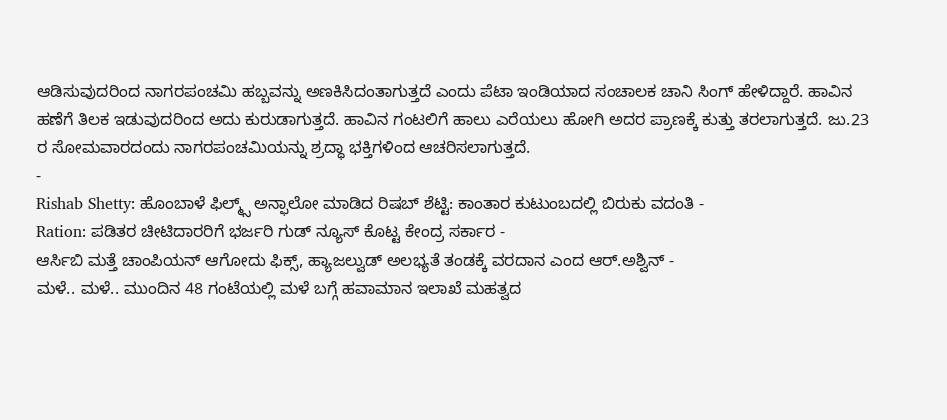ಆಡಿಸುವುದರಿಂದ ನಾಗರಪಂಚಮಿ ಹಬ್ಬವನ್ನು ಅಣಕಿಸಿದಂತಾಗುತ್ತದೆ ಎಂದು ಪೆಟಾ ಇಂಡಿಯಾದ ಸಂಚಾಲಕ ಚಾನಿ ಸಿಂಗ್ ಹೇಳಿದ್ದಾರೆ. ಹಾವಿನ ಹಣೆಗೆ ತಿಲಕ ಇಡುವುದರಿಂದ ಅದು ಕುರುಡಾಗುತ್ತದೆ. ಹಾವಿನ ಗಂಟಲಿಗೆ ಹಾಲು ಎರೆಯಲು ಹೋಗಿ ಅದರ ಪ್ರಾಣಕ್ಕೆ ಕುತ್ತು ತರಲಾಗುತ್ತದೆ. ಜು.23 ರ ಸೋಮವಾರದಂದು ನಾಗರಪಂಚಮಿಯನ್ನು ಶ್ರದ್ಧಾ ಭಕ್ತಿಗಳಿಂದ ಆಚರಿಸಲಾಗುತ್ತದೆ.
-
Rishab Shetty: ಹೊಂಬಾಳೆ ಫಿಲ್ಮ್ಸ್ ಅನ್ಫಾಲೋ ಮಾಡಿದ ರಿಷಬ್ ಶೆಟ್ಟಿ: ಕಾಂತಾರ ಕುಟುಂಬದಲ್ಲಿ ಬಿರುಕು ವದಂತಿ -
Ration: ಪಡಿತರ ಚೀಟಿದಾರರಿಗೆ ಭರ್ಜರಿ ಗುಡ್ ನ್ಯೂಸ್ ಕೊಟ್ಟ ಕೇಂದ್ರ ಸರ್ಕಾರ -
ಆರ್ಸಿಬಿ ಮತ್ತೆ ಚಾಂಪಿಯನ್ ಆಗೋದು ಫಿಕ್ಸ್, ಹ್ಯಾಜಲ್ವುಡ್ ಅಲಭ್ಯತೆ ತಂಡಕ್ಕೆ ವರದಾನ ಎಂದ ಆರ್.ಅಶ್ವಿನ್ -
ಮಳೆ.. ಮಳೆ.. ಮುಂದಿನ 48 ಗಂಟೆಯಲ್ಲಿ ಮಳೆ ಬಗ್ಗೆ ಹವಾಮಾನ ಇಲಾಖೆ ಮಹತ್ವದ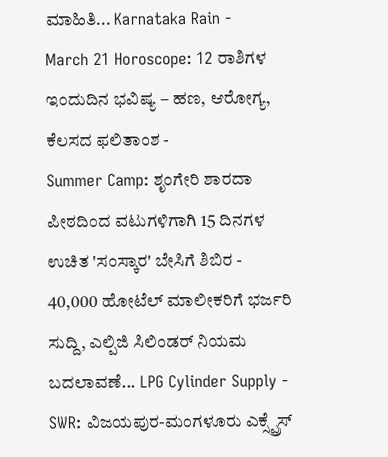ಮಾಹಿತಿ... Karnataka Rain -
March 21 Horoscope: 12 ರಾಶಿಗಳ ಇಂದುದಿನ ಭವಿಷ್ಯ – ಹಣ, ಆರೋಗ್ಯ, ಕೆಲಸದ ಫಲಿತಾಂಶ -
Summer Camp: ಶೃಂಗೇರಿ ಶಾರದಾ ಪೀಠದಿಂದ ವಟುಗಳಿಗಾಗಿ 15 ದಿನಗಳ ಉಚಿತ 'ಸಂಸ್ಕಾರ' ಬೇಸಿಗೆ ಶಿಬಿರ -
40,000 ಹೋಟೆಲ್ ಮಾಲೀಕರಿಗೆ ಭರ್ಜರಿ ಸುದ್ದಿ, ಎಲ್ಪಿಜಿ ಸಿಲಿಂಡರ್ ನಿಯಮ ಬದಲಾವಣೆ... LPG Cylinder Supply -
SWR: ವಿಜಯಪುರ-ಮಂಗಳೂರು ಎಕ್ಸ್ಪ್ರೆಸ್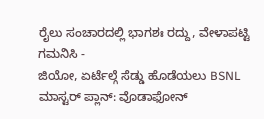ರೈಲು ಸಂಚಾರದಲ್ಲಿ ಭಾಗಶಃ ರದ್ದು, ವೇಳಾಪಟ್ಟಿ ಗಮನಿಸಿ -
ಜಿಯೋ, ಏರ್ಟೆಲ್ಗೆ ಸೆಡ್ಡು ಹೊಡೆಯಲು BSNL ಮಾಸ್ಟರ್ ಪ್ಲಾನ್: ವೊಡಾಫೋನ್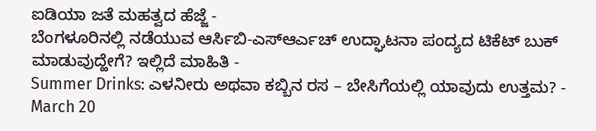ಐಡಿಯಾ ಜತೆ ಮಹತ್ವದ ಹೆಜ್ಜೆ -
ಬೆಂಗಳೂರಿನಲ್ಲಿ ನಡೆಯುವ ಆರ್ಸಿಬಿ-ಎಸ್ಆರ್ಎಚ್ ಉದ್ಘಾಟನಾ ಪಂದ್ಯದ ಟಿಕೆಟ್ ಬುಕ್ ಮಾಡುವುದ್ಹೇಗೆ? ಇಲ್ಲಿದೆ ಮಾಹಿತಿ -
Summer Drinks: ಎಳನೀರು ಅಥವಾ ಕಬ್ಬಿನ ರಸ – ಬೇಸಿಗೆಯಲ್ಲಿ ಯಾವುದು ಉತ್ತಮ? -
March 20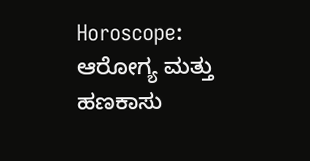Horoscope: ಆರೋಗ್ಯ ಮತ್ತು ಹಣಕಾಸು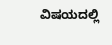ವಿಷಯದಲ್ಲಿ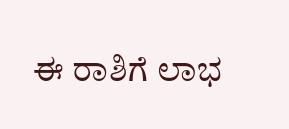ಈ ರಾಶಿಗೆ ಲಾಭ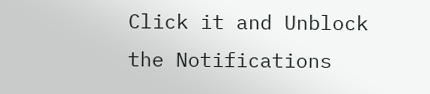Click it and Unblock the Notifications